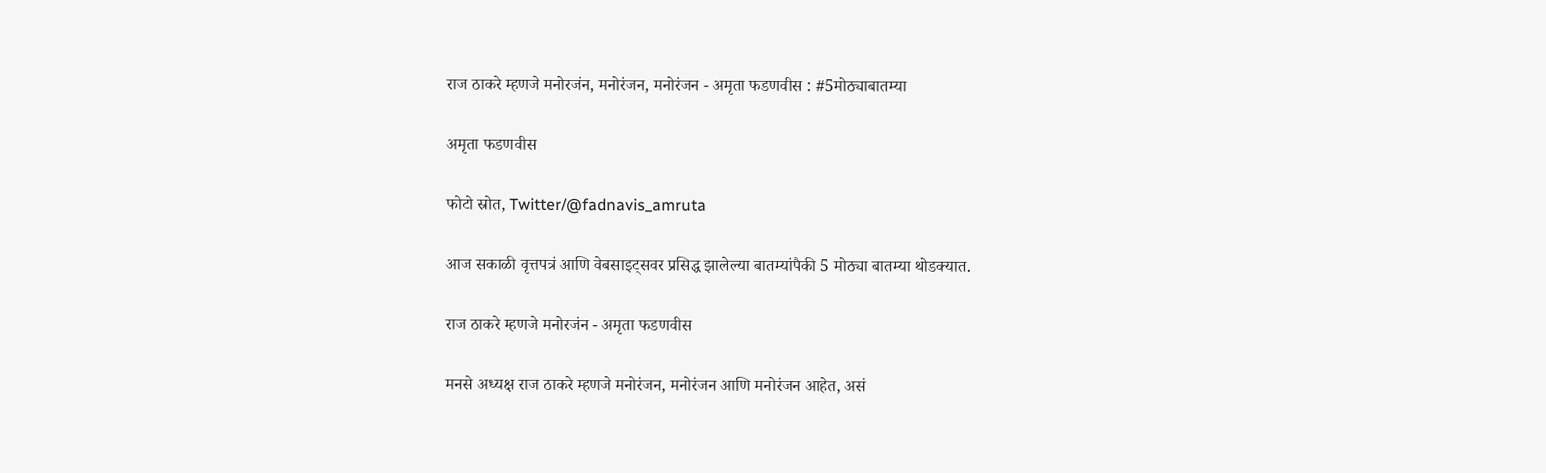राज ठाकरे म्हणजे मनोरजंन, मनोरंजन, मनोरंजन - अमृता फडणवीस : #5मोठ्याबातम्या

अमृता फडणवीस

फोटो स्रोत, Twitter/@fadnavis_amruta

आज सकाळी वृत्तपत्रं आणि वेबसाइट्सवर प्रसिद्ध झालेल्या बातम्यांपैकी 5 मोठ्या बातम्या थोडक्यात.

राज ठाकरे म्हणजे मनोरजंन - अमृता फडणवीस

मनसे अध्यक्ष राज ठाकरे म्हणजे मनोरंजन, मनोरंजन आणि मनोरंजन आहेत, असं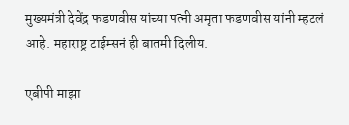मुख्यमंत्री देवेंद्र फडणवीस यांच्या पत्नी अमृता फडणवीस यांनी म्हटलं आहे. महाराष्ट्र टाईम्सनं ही बातमी दिलीय.

एबीपी माझा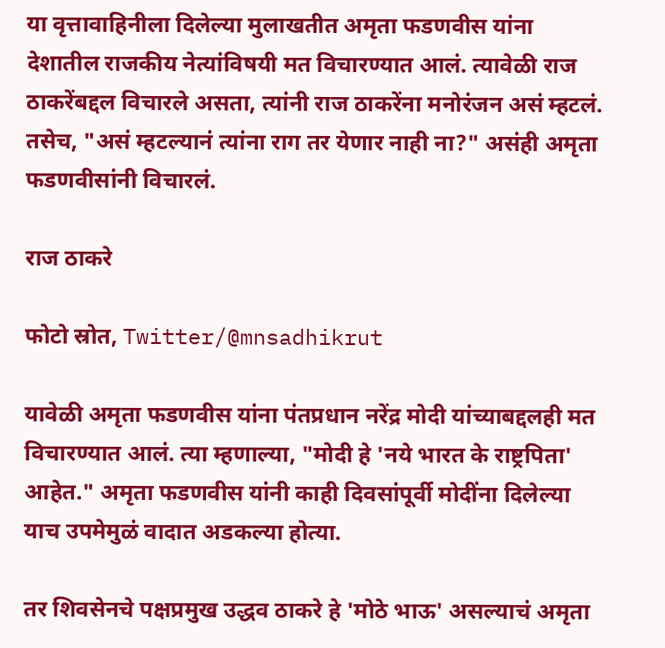या वृत्तावाहिनीला दिलेल्या मुलाखतीत अमृता फडणवीस यांना देशातील राजकीय नेत्यांविषयी मत विचारण्यात आलं. त्यावेळी राज ठाकरेंबद्दल विचारले असता, त्यांनी राज ठाकरेंना मनोरंजन असं म्हटलं. तसेच, "असं म्हटल्यानं त्यांना राग तर येणार नाही ना?" असंही अमृता फडणवीसांनी विचारलं.

राज ठाकरे

फोटो स्रोत, Twitter/@mnsadhikrut

यावेळी अमृता फडणवीस यांना पंतप्रधान नरेंद्र मोदी यांच्याबद्दलही मत विचारण्यात आलं. त्या म्हणाल्या, "मोदी हे 'नये भारत के राष्ट्रपिता' आहेत." अमृता फडणवीस यांनी काही दिवसांपूर्वी मोदींना दिलेल्या याच उपमेमुळं वादात अडकल्या होत्या.

तर शिवसेनचे पक्षप्रमुख उद्धव ठाकरे हे 'मोठे भाऊ' असल्याचं अमृता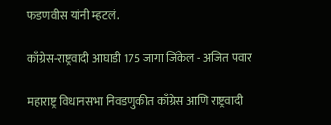फडणवीस यांनी म्हटलं.

काँग्रेस-राष्ट्रवादी आघाडी 175 जागा जिंकेल - अजित पवार

महाराष्ट्र विधानसभा निवडणुकीत काँग्रेस आणि राष्ट्रवादी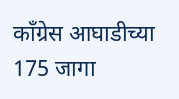काँग्रेस आघाडीच्या 175 जागा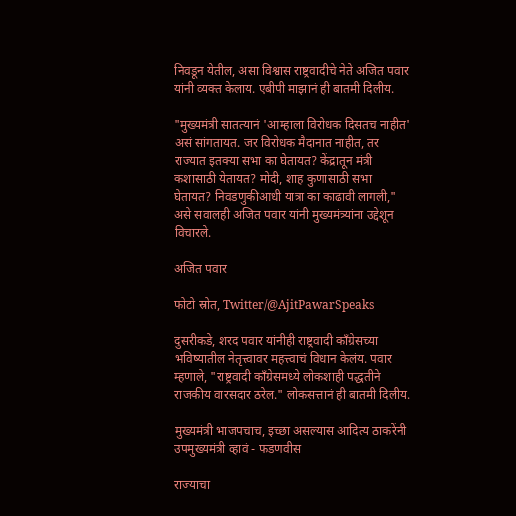निवडून येतील, असा विश्वास राष्ट्रवादीचे नेते अजित पवार यांनी व्यक्त केलाय. एबीपी माझानं ही बातमी दिलीय.

"मुख्यमंत्री सातत्यानं 'आम्हाला विरोधक दिसतच नाहीत' असं सांगतायत. जर विरोधक मैदानात नाहीत, तर राज्यात इतक्या सभा का घेतायत? केंद्रातून मंत्री कशासाठी येतायत? मोदी, शाह कुणासाठी सभा घेतायत? निवडणुकीआधी यात्रा का काढावी लागली," असे सवालही अजित पवार यांनी मुख्यमंत्र्यांना उद्देशून विचारले.

अजित पवार

फोटो स्रोत, Twitter/@AjitPawarSpeaks

दुसरीकडे, शरद पवार यांनीही राष्ट्रवादी काँग्रेसच्या भविष्यातील नेतृत्त्वावर महत्त्वाचं विधान केलंय. पवार म्हणाले, "राष्ट्रवादी काँग्रेसमध्ये लोकशाही पद्धतीने राजकीय वारसदार ठरेल." लोकसत्तानं ही बातमी दिलीय.

मुख्यमंत्री भाजपचाच, इच्छा असल्यास आदित्य ठाकरेंनी उपमुख्यमंत्री व्हावं - फडणवीस

राज्याचा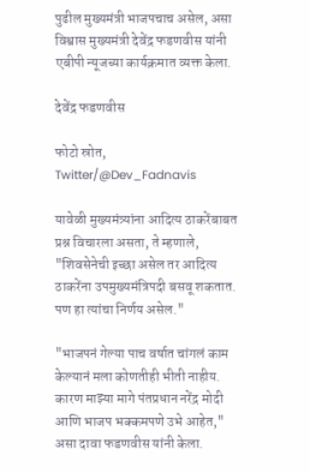पुढील मुख्यमंत्री भाजपचाच असेल, असा विश्वास मुख्यमंत्री देवेंद्र फडणवीस यांनी एबीपी न्यूजच्या कार्यक्रमात व्यक्त केला.

देवेंद्र फडणवीस

फोटो स्रोत, Twitter/@Dev_Fadnavis

यावेळी मुख्यमंत्र्यांना आदित्य ठाकरेंबाबत प्रश्न विचारला असता, ते म्हणाले, "शिवसेनेची इच्छा असेल तर आदित्य ठाकरेंना उपमुख्यमंत्रिपदी बसवू शकतात. पण हा त्यांचा निर्णय असेल."

"भाजपनं गेल्या पाच वर्षात चांगलं काम केल्यानं मला कोणतीही भीती नाहीय. कारण माझ्या मागे पंतप्रधान नरेंद्र मोदी आणि भाजप भक्कमपणे उभे आहेत," असा दावा फडणवीस यांनी केला.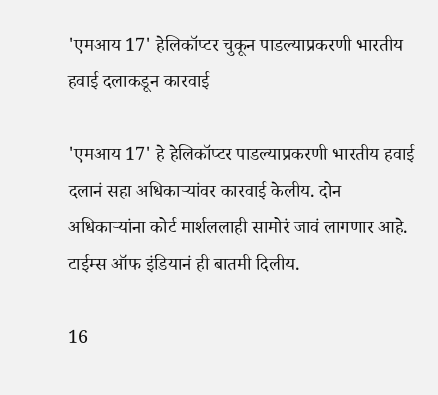'एमआय 17' हेलिकॉप्टर चुकून पाडल्याप्रकरणी भारतीय हवाई दलाकडून कारवाई

'एमआय 17' हे हेलिकॉप्टर पाडल्याप्रकरणी भारतीय हवाई दलानं सहा अधिकाऱ्यांवर कारवाई केलीय. दोन अधिकाऱ्यांना कोर्ट मार्शललाही सामोरं जावं लागणार आहे. टाईम्स ऑफ इंडियानं ही बातमी दिलीय.

16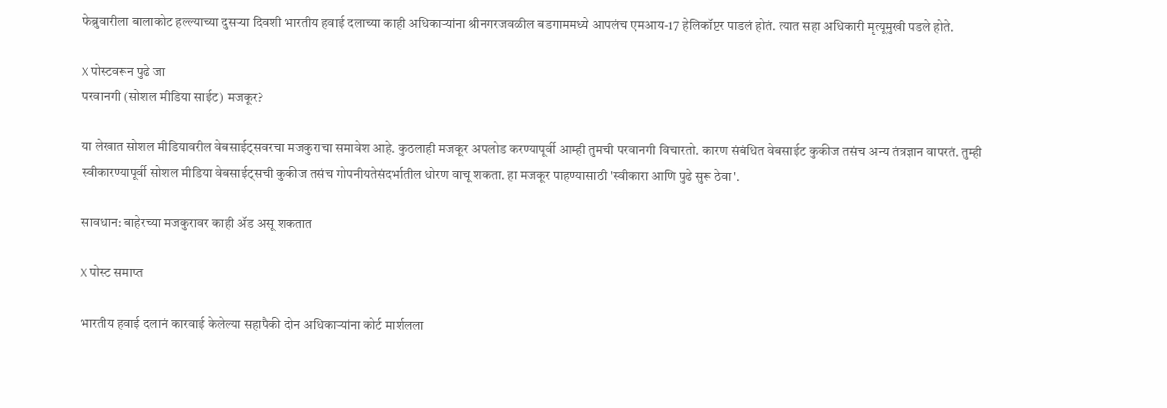फेब्रुवारीला बालाकोट हल्ल्याच्या दुसऱ्या दिवशी भारतीय हवाई दलाच्या काही अधिकाऱ्यांना श्रीनगरजवळील बडगाममध्ये आपलंच एमआय-17 हेलिकॉप्टर पाडलं होतं. त्यात सहा अधिकारी मृत्यूमुखी पडले होते.

X पोस्टवरून पुढे जा
परवानगी (सोशल मीडिया साईट) मजकूर?

या लेखात सोशल मीडियावरील वेबसाईट्सवरचा मजकुराचा समावेश आहे. कुठलाही मजकूर अपलोड करण्यापूर्वी आम्ही तुमची परवानगी विचारतो. कारण संबंधित वेबसाईट कुकीज तसंच अन्य तंत्रज्ञान वापरतं. तुम्ही स्वीकारण्यापूर्वी सोशल मीडिया वेबसाईट्सची कुकीज तसंच गोपनीयतेसंदर्भातील धोरण वाचू शकता. हा मजकूर पाहण्यासाठी 'स्वीकारा आणि पुढे सुरू ठेवा'.

सावधान: बाहेरच्या मजकुरावर काही ॲड असू शकतात

X पोस्ट समाप्त

भारतीय हवाई दलानं कारवाई केलेल्या सहापैकी दोन अधिकाऱ्यांना कोर्ट मार्शलला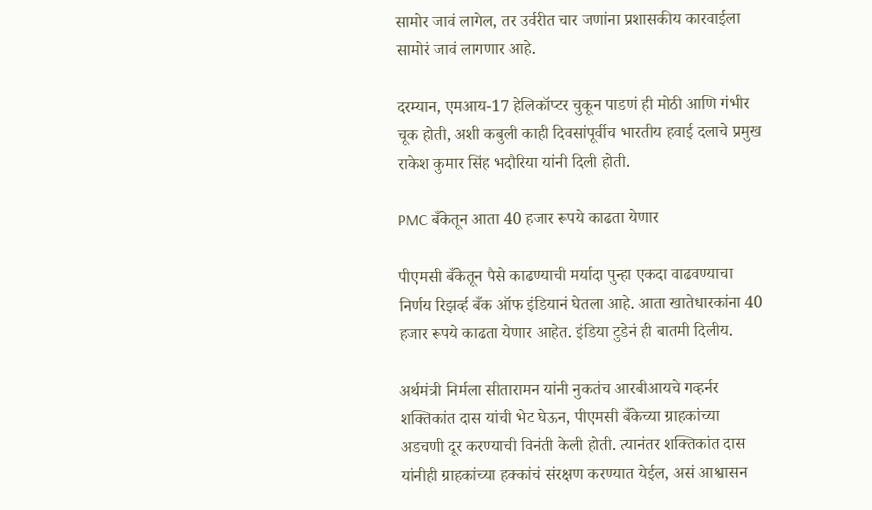सामोर जावं लागेल, तर उर्वरीत चार जणांना प्रशासकीय कारवाईला सामोरं जावं लागणार आहे.

दरम्यान, एमआय-17 हेलिकॉप्टर चुकून पाडणं ही मोठी आणि गंभीर चूक होती, अशी कबुली काही दिवसांपूर्वीच भारतीय हवाई दलाचे प्रमुख राकेश कुमार सिंह भदौरिया यांनी दिली होती.

PMC बँकेतून आता 40 हजार रूपये काढता येणार

पीएमसी बँकेतून पैसे काढण्याची मर्यादा पुन्हा एकदा वाढवण्याचा निर्णय रिझर्व्ह बँक ऑफ इंडियानं घेतला आहे. आता खातेधारकांना 40 हजार रूपये काढता येणार आहेत. इंडिया टुडेनं ही बातमी दिलीय.

अर्थमंत्री निर्मला सीतारामन यांनी नुकतंच आरबीआयचे गव्हर्नर शक्तिकांत दास यांची भेट घेऊन, पीएमसी बँकेच्या ग्राहकांच्या अडचणी दूर करण्याची विनंती केली होती. त्यानंतर शक्तिकांत दास यांनीही ग्राहकांच्या हक्कांचं संरक्षण करण्यात येईल, असं आश्वासन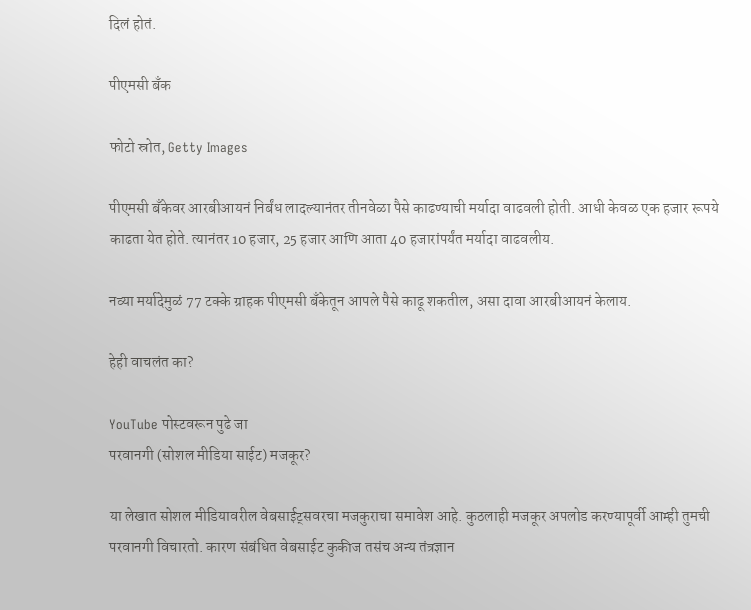दिलं होतं.

पीएमसी बँक

फोटो स्रोत, Getty Images

पीएमसी बँकेवर आरबीआयनं निर्बंध लादल्यानंतर तीनवेळा पैसे काढण्याची मर्यादा वाढवली होती. आधी केवळ एक हजार रूपये काढता येत होते. त्यानंतर 10 हजार, 25 हजार आणि आता 40 हजारांपर्यंत मर्यादा वाढवलीय.

नव्या मर्यादेमुळं 77 टक्के ग्राहक पीएमसी बँकेतून आपले पैसे काढू शकतील, असा दावा आरबीआयनं केलाय.

हेही वाचलंत का?

YouTube पोस्टवरून पुढे जा
परवानगी (सोशल मीडिया साईट) मजकूर?

या लेखात सोशल मीडियावरील वेबसाईट्सवरचा मजकुराचा समावेश आहे. कुठलाही मजकूर अपलोड करण्यापूर्वी आम्ही तुमची परवानगी विचारतो. कारण संबंधित वेबसाईट कुकीज तसंच अन्य तंत्रज्ञान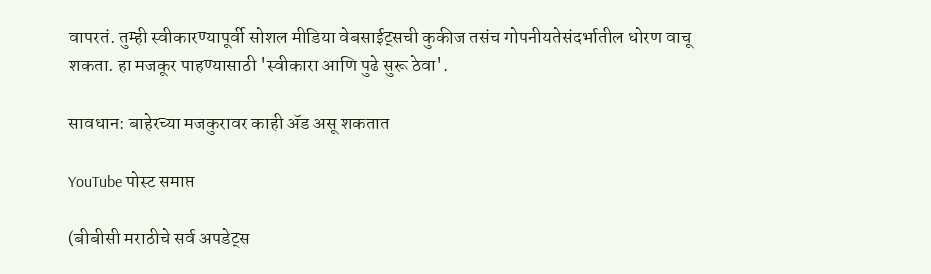वापरतं. तुम्ही स्वीकारण्यापूर्वी सोशल मीडिया वेबसाईट्सची कुकीज तसंच गोपनीयतेसंदर्भातील धोरण वाचू शकता. हा मजकूर पाहण्यासाठी 'स्वीकारा आणि पुढे सुरू ठेवा'.

सावधान: बाहेरच्या मजकुरावर काही ॲड असू शकतात

YouTube पोस्ट समाप्त

(बीबीसी मराठीचे सर्व अपडेट्स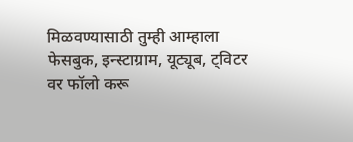मिळवण्यासाठी तुम्ही आम्हाला फेसबुक, इन्स्टाग्राम, यूट्यूब, ट्विटर वर फॉलो करू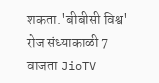शकता.'बीबीसी विश्व' रोज संध्याकाळी 7 वाजता JioTV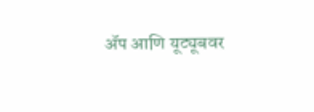ॲप आणि यूट्यूबवर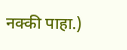नक्की पाहा.)